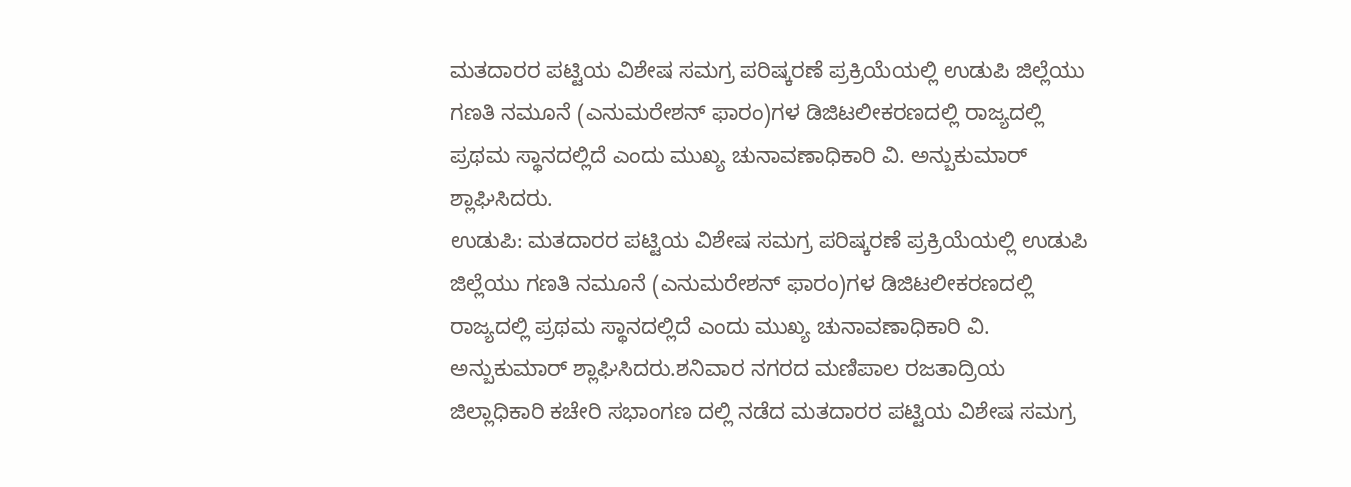ಮತದಾರರ ಪಟ್ಟಿಯ ವಿಶೇಷ ಸಮಗ್ರ ಪರಿಷ್ಕರಣೆ ಪ್ರಕ್ರಿಯೆಯಲ್ಲಿ ಉಡುಪಿ ಜಿಲ್ಲೆಯು ಗಣತಿ ನಮೂನೆ (ಎನುಮರೇಶನ್ ಫಾರಂ)ಗಳ ಡಿಜಿಟಲೀಕರಣದಲ್ಲಿ ರಾಜ್ಯದಲ್ಲಿ ಪ್ರಥಮ ಸ್ಥಾನದಲ್ಲಿದೆ ಎಂದು ಮುಖ್ಯ ಚುನಾವಣಾಧಿಕಾರಿ ವಿ. ಅನ್ಬುಕುಮಾರ್ ಶ್ಲಾಘಿಸಿದರು.
ಉಡುಪಿ: ಮತದಾರರ ಪಟ್ಟಿಯ ವಿಶೇಷ ಸಮಗ್ರ ಪರಿಷ್ಕರಣೆ ಪ್ರಕ್ರಿಯೆಯಲ್ಲಿ ಉಡುಪಿ ಜಿಲ್ಲೆಯು ಗಣತಿ ನಮೂನೆ (ಎನುಮರೇಶನ್ ಫಾರಂ)ಗಳ ಡಿಜಿಟಲೀಕರಣದಲ್ಲಿ ರಾಜ್ಯದಲ್ಲಿ ಪ್ರಥಮ ಸ್ಥಾನದಲ್ಲಿದೆ ಎಂದು ಮುಖ್ಯ ಚುನಾವಣಾಧಿಕಾರಿ ವಿ. ಅನ್ಬುಕುಮಾರ್ ಶ್ಲಾಘಿಸಿದರು.ಶನಿವಾರ ನಗರದ ಮಣಿಪಾಲ ರಜತಾದ್ರಿಯ ಜಿಲ್ಲಾಧಿಕಾರಿ ಕಚೇರಿ ಸಭಾಂಗಣ ದಲ್ಲಿ ನಡೆದ ಮತದಾರರ ಪಟ್ಟಿಯ ವಿಶೇಷ ಸಮಗ್ರ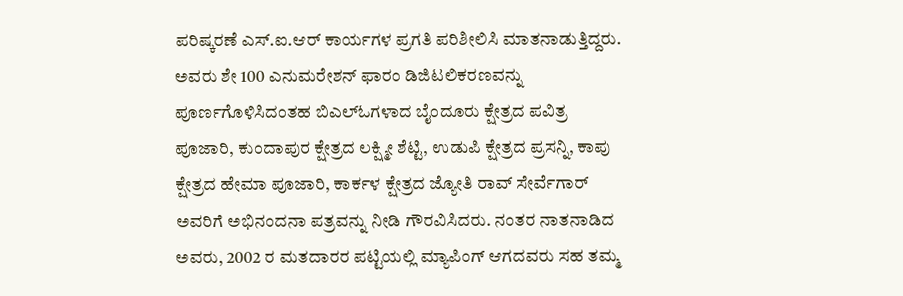ಪರಿಷ್ಕರಣೆ ಎಸ್.ಐ.ಆರ್ ಕಾರ್ಯಗಳ ಪ್ರಗತಿ ಪರಿಶೀಲಿಸಿ ಮಾತನಾಡುತ್ತಿದ್ದರು.
ಅವರು ಶೇ 100 ಎನುಮರೇಶನ್ ಫಾರಂ ಡಿಜಿಟಲಿಕರಣವನ್ನು ಪೂರ್ಣಗೊಳಿಸಿದಂತಹ ಬಿಎಲ್ಓಗಳಾದ ಬೈಂದೂರು ಕ್ಷೇತ್ರದ ಪವಿತ್ರ ಪೂಜಾರಿ, ಕುಂದಾಪುರ ಕ್ಷೇತ್ರದ ಲಕ್ಷ್ಮೀ ಶೆಟ್ಟಿ, ಉಡುಪಿ ಕ್ಷೇತ್ರದ ಪ್ರಸನ್ನಿ, ಕಾಪು ಕ್ಷೇತ್ರದ ಹೇಮಾ ಪೂಜಾರಿ, ಕಾರ್ಕಳ ಕ್ಷೇತ್ರದ ಜ್ಯೋತಿ ರಾವ್ ಸೇರ್ವೆಗಾರ್ ಅವರಿಗೆ ಅಭಿನಂದನಾ ಪತ್ರವನ್ನು ನೀಡಿ ಗೌರವಿಸಿದರು. ನಂತರ ನಾತನಾಡಿದ ಅವರು, 2002 ರ ಮತದಾರರ ಪಟ್ಟಿಯಲ್ಲಿ ಮ್ಯಾಪಿಂಗ್ ಆಗದವರು ಸಹ ತಮ್ಮ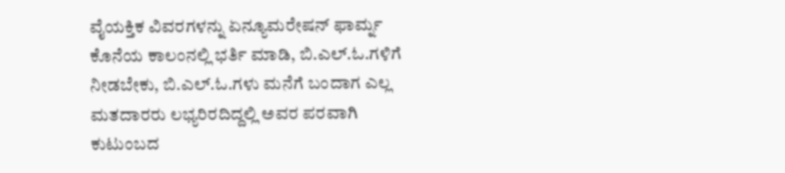ವೈಯಕ್ತಿಕ ವಿವರಗಳನ್ನು ಏನ್ಯೂಮರೇಷನ್ ಫಾರ್ಮ್ನ ಕೊನೆಯ ಕಾಲಂನಲ್ಲಿ ಭರ್ತಿ ಮಾಡಿ, ಬಿ.ಎಲ್.ಓ.ಗಳಿಗೆ ನೀಡಬೇಕು, ಬಿ.ಎಲ್.ಓ.ಗಳು ಮನೆಗೆ ಬಂದಾಗ ಎಲ್ಲ ಮತದಾರರು ಲಭ್ಯರಿರದಿದ್ದಲ್ಲಿ ಅವರ ಪರವಾಗಿ ಕುಟುಂಬದ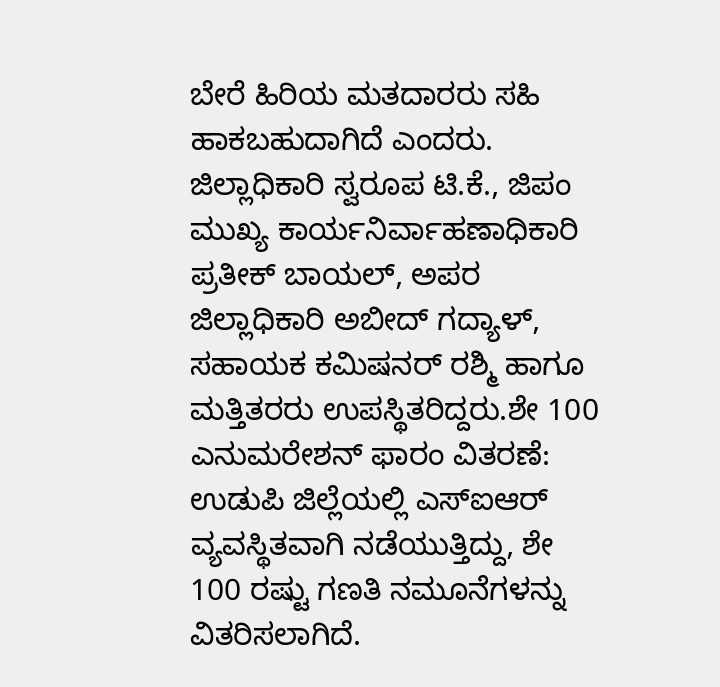ಬೇರೆ ಹಿರಿಯ ಮತದಾರರು ಸಹಿ ಹಾಕಬಹುದಾಗಿದೆ ಎಂದರು. ಜಿಲ್ಲಾಧಿಕಾರಿ ಸ್ವರೂಪ ಟಿ.ಕೆ., ಜಿಪಂ ಮುಖ್ಯ ಕಾರ್ಯನಿರ್ವಾಹಣಾಧಿಕಾರಿ ಪ್ರತೀಕ್ ಬಾಯಲ್, ಅಪರ ಜಿಲ್ಲಾಧಿಕಾರಿ ಅಬೀದ್ ಗದ್ಯಾಳ್, ಸಹಾಯಕ ಕಮಿಷನರ್ ರಶ್ಮಿ ಹಾಗೂ ಮತ್ತಿತರರು ಉಪಸ್ಥಿತರಿದ್ದರು.ಶೇ 100 ಎನುಮರೇಶನ್ ಫಾರಂ ವಿತರಣೆ: ಉಡುಪಿ ಜಿಲ್ಲೆಯಲ್ಲಿ ಎಸ್ಐಆರ್ ವ್ಯವಸ್ಥಿತವಾಗಿ ನಡೆಯುತ್ತಿದ್ದು, ಶೇ 100 ರಷ್ಟು ಗಣತಿ ನಮೂನೆಗಳನ್ನು ವಿತರಿಸಲಾಗಿದೆ.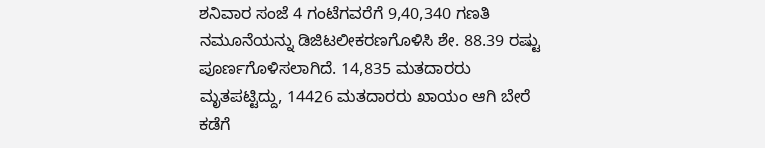ಶನಿವಾರ ಸಂಜೆ 4 ಗಂಟೆಗವರೆಗೆ 9,40,340 ಗಣತಿ ನಮೂನೆಯನ್ನು ಡಿಜಿಟಲೀಕರಣಗೊಳಿಸಿ ಶೇ. 88.39 ರಷ್ಟು ಪೂರ್ಣಗೊಳಿಸಲಾಗಿದೆ. 14,835 ಮತದಾರರು ಮೃತಪಟ್ಟಿದ್ದು, 14426 ಮತದಾರರು ಖಾಯಂ ಆಗಿ ಬೇರೆ ಕಡೆಗೆ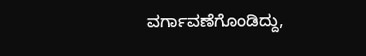ವರ್ಗಾವಣೆಗೊಂಡಿದ್ದು,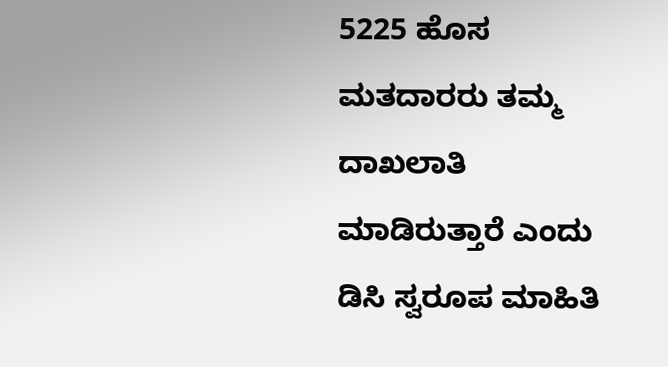5225 ಹೊಸ ಮತದಾರರು ತಮ್ಮ ದಾಖಲಾತಿ ಮಾಡಿರುತ್ತಾರೆ ಎಂದು ಡಿಸಿ ಸ್ವರೂಪ ಮಾಹಿತಿ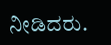ನೀಡಿದರು.